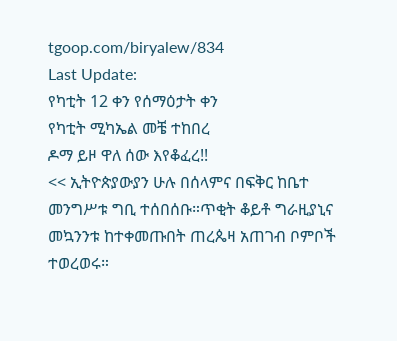tgoop.com/biryalew/834
Last Update:
የካቲት 12 ቀን የሰማዕታት ቀን
የካቲት ሚካኤል መቼ ተከበረ
ዶማ ይዞ ዋለ ሰው እየቆፈረ!!
<< ኢትዮጵያውያን ሁሉ በሰላምና በፍቅር ከቤተ መንግሥቱ ግቢ ተሰበሰቡ።ጥቂት ቆይቶ ግራዚያኒና መኳንንቱ ከተቀመጡበት ጠረጴዛ አጠገብ ቦምቦች ተወረወሩ።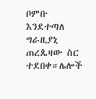ቦምቡ እንደተጣለ ግራዚያኒ ጠረጴዛው ስር ተደበቀ።ሌሎች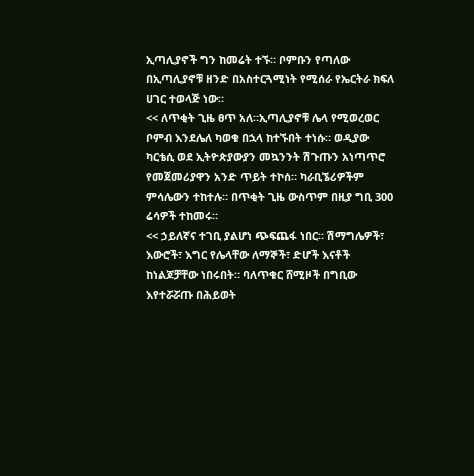ኢጣሊያኖች ግን ከመሬት ተኙ። ቦምቡን የጣለው በኢጣሊያኖቹ ዘንድ በአስተርጓሚነት የሚሰራ የኤርትራ ክፍለ ሀገር ተወላጅ ነው።
<< ለጥቂት ጊዜ ፀጥ አለ።ኢጣሊያኖቹ ሌላ የሚወረወር ቦምብ እንደሌለ ካወቁ በኋላ ከተኙበት ተነሱ። ወዲያው ካርቴሲ ወደ ኢትዮጵያውያን መኳንንት ሽጉጡን አነጣጥሮ የመጀመሪያዋን አንድ ጥይት ተኮሰ። ካራቢኜሪዎችም ምሳሌውን ተከተሉ። በጥቂት ጊዜ ውስጥም በዚያ ግቢ 300 ሬሳዎች ተከመሩ።
<< ኃይለኛና ተገቢ ያልሆነ ጭፍጨፋ ነበር። ሽማግሌዎች፣ እውሮች፣ እግር የሌላቸው ለማኞች፣ ድሆች እናቶች ከነልጆቻቸው ነበሩበት። ባለጥቁር ሸሚዞች በግቢው እየተሯሯጡ በሕይወት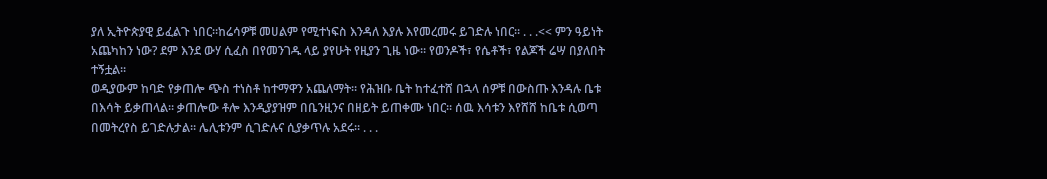ያለ ኢትዮጵያዊ ይፈልጉ ነበር።ከሬሳዎቹ መሀልም የሚተነፍስ እንዳለ እያሉ እየመረመሩ ይገድሉ ነበር። . . .<< ምን ዓይነት አጨካከን ነው? ደም እንደ ውሃ ሲፈስ በየመንገዱ ላይ ያየሁት የዚያን ጊዜ ነው። የወንዶች፣ የሴቶች፣ የልጆች ሬሣ በያለበት ተኝቷል።
ወዲያውም ከባድ የቃጠሎ ጭስ ተነስቶ ከተማዋን አጨለማት። የሕዝቡ ቤት ከተፈተሸ በኋላ ሰዎቹ በውስጡ እንዳሉ ቤቱ በእሳት ይቃጠላል። ቃጠሎው ቶሎ እንዲያያዝም በቤንዚንና በዘይት ይጠቀሙ ነበር። ሰዉ እሳቱን እየሸሸ ከቤቱ ሲወጣ በመትረየስ ይገድሉታል። ሌሊቱንም ሲገድሉና ሲያቃጥሉ አደሩ። . . .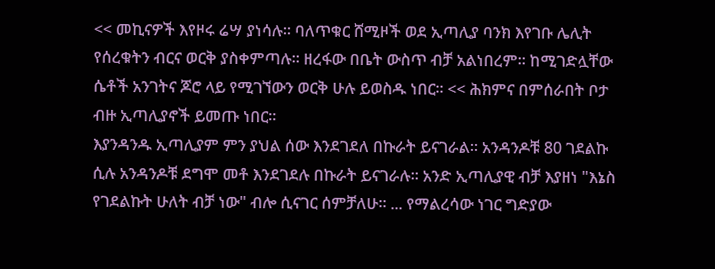<< መኪናዎች እየዞሩ ሬሣ ያነሳሉ። ባለጥቁር ሸሚዞች ወደ ኢጣሊያ ባንክ እየገቡ ሌሊት የሰረቁትን ብርና ወርቅ ያስቀምጣሉ። ዘረፋው በቤት ውስጥ ብቻ አልነበረም። ከሚገድሏቸው ሴቶች አንገትና ጆሮ ላይ የሚገኘውን ወርቅ ሁሉ ይወስዱ ነበር። << ሕክምና በምሰራበት ቦታ ብዙ ኢጣሊያኖች ይመጡ ነበር።
እያንዳንዱ ኢጣሊያም ምን ያህል ሰው እንደገደለ በኩራት ይናገራል። አንዳንዶቹ 80 ገደልኩ ሲሉ አንዳንዶቹ ደግሞ መቶ እንደገደሉ በኩራት ይናገራሉ። አንድ ኢጣሊያዊ ብቻ እያዘነ "እኔስ የገደልኩት ሁለት ብቻ ነው" ብሎ ሲናገር ሰምቻለሁ። ... የማልረሳው ነገር ግድያው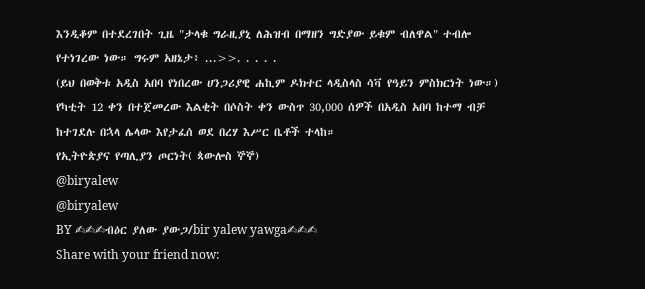እንዲቆም በተደረገበት ጊዜ "ታላቁ ግራዚያኒ ለሕዝብ በማዘን ግድያው ይቁም ብለዋል" ተብሎ የተነገረው ነው። ግሩም አዘኔታ፥ ...>>. . . . .
(ይህ በወቅቱ አዲስ አበባ የነበረው ሀንጋሪያዊ ሐኪም ዶክተር ላዲስላስ ሳቫ የዓይን ምስክርነት ነው።) የካቲት 12 ቀን በተጀመረው እልቂት በሶስት ቀን ውስጥ 30,000 ሰዎች በአዲስ አበባ ከተማ ብቻ ከተገደሉ በኋላ ሌላው እየታፈሰ ወደ በረሃ እሥር ቤቶች ተላከ።
የኢትዮጵያና የጣሊያን ጦርነት( ጳውሎስ ኞኞ)
@biryalew
@biryalew
BY ✍✍✍ብዕር ያለው ያውጋ/bir yalew yawga✍✍✍
Share with your friend now: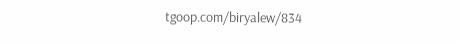tgoop.com/biryalew/834